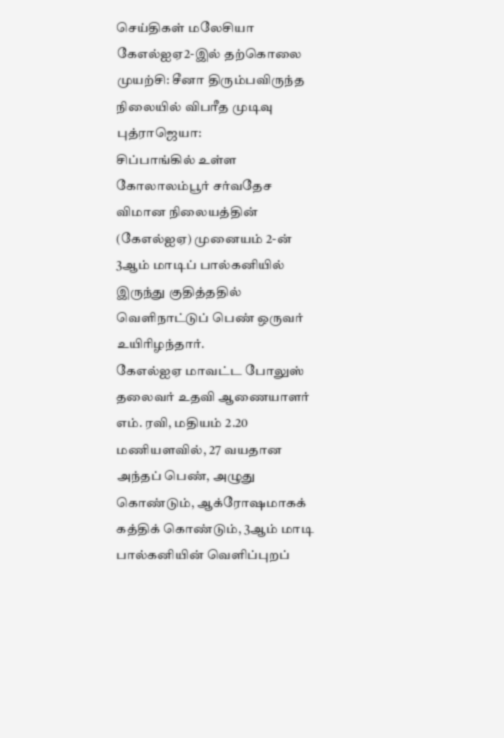செய்திகள் மலேசியா
கேஎல்ஐஏ2-இல் தற்கொலை முயற்சி: சீனா திரும்பவிருந்த நிலையில் விபரீத முடிவு
புத்ராஜெயா:
சிப்பாங்கில் உள்ள கோலாலம்பூர் சர்வதேச விமான நிலையத்தின் (கேஎல்ஐஏ) முனையம் 2-ன் 3ஆம் மாடிப் பால்கனியில் இருந்து குதித்ததில் வெளிநாட்டுப் பெண் ஒருவர் உயிரிழந்தார்.
கேஎல்ஐஏ மாவட்ட போலுஸ் தலைவர் உதவி ஆணையாளர் எம். ரவி, மதியம் 2.20 மணியளவில், 27 வயதான அந்தப் பெண், அழுது கொண்டும், ஆக்ரோஷமாகக் கத்திக் கொண்டும், 3ஆம் மாடி பால்கனியின் வெளிப்புறப்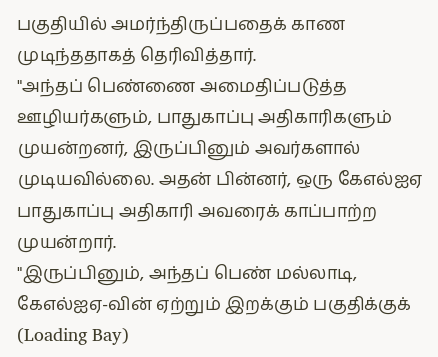பகுதியில் அமர்ந்திருப்பதைக் காண முடிந்ததாகத் தெரிவித்தார்.
"அந்தப் பெண்ணை அமைதிப்படுத்த ஊழியர்களும், பாதுகாப்பு அதிகாரிகளும் முயன்றனர், இருப்பினும் அவர்களால் முடியவில்லை. அதன் பின்னர், ஒரு கேஎல்ஐஏ பாதுகாப்பு அதிகாரி அவரைக் காப்பாற்ற முயன்றார்.
"இருப்பினும், அந்தப் பெண் மல்லாடி, கேஎல்ஐஏ-வின் ஏற்றும் இறக்கும் பகுதிக்குக் (Loading Bay)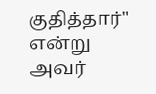குதித்தார்" என்று அவர்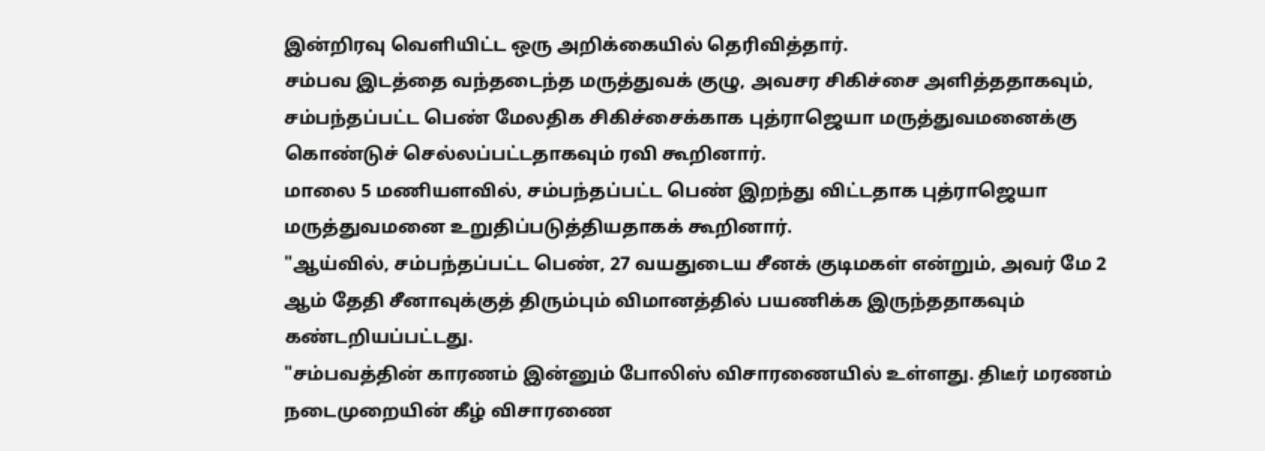இன்றிரவு வெளியிட்ட ஒரு அறிக்கையில் தெரிவித்தார்.
சம்பவ இடத்தை வந்தடைந்த மருத்துவக் குழு, அவசர சிகிச்சை அளித்ததாகவும், சம்பந்தப்பட்ட பெண் மேலதிக சிகிச்சைக்காக புத்ராஜெயா மருத்துவமனைக்கு கொண்டுச் செல்லப்பட்டதாகவும் ரவி கூறினார்.
மாலை 5 மணியளவில், சம்பந்தப்பட்ட பெண் இறந்து விட்டதாக புத்ராஜெயா மருத்துவமனை உறுதிப்படுத்தியதாகக் கூறினார்.
"ஆய்வில், சம்பந்தப்பட்ட பெண், 27 வயதுடைய சீனக் குடிமகள் என்றும், அவர் மே 2 ஆம் தேதி சீனாவுக்குத் திரும்பும் விமானத்தில் பயணிக்க இருந்ததாகவும் கண்டறியப்பட்டது.
"சம்பவத்தின் காரணம் இன்னும் போலிஸ் விசாரணையில் உள்ளது. திடீர் மரணம் நடைமுறையின் கீழ் விசாரணை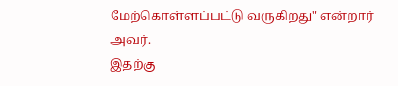மேற்கொள்ளப்பட்டு வருகிறது" என்றார் அவர்.
இதற்கு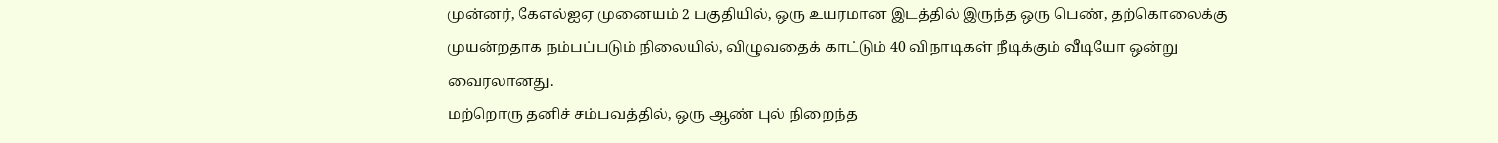முன்னர், கேஎல்ஐஏ முனையம் 2 பகுதியில், ஒரு உயரமான இடத்தில் இருந்த ஒரு பெண், தற்கொலைக்கு முயன்றதாக நம்பப்படும் நிலையில், விழுவதைக் காட்டும் 40 விநாடிகள் நீடிக்கும் வீடியோ ஒன்று வைரலானது.
மற்றொரு தனிச் சம்பவத்தில், ஒரு ஆண் புல் நிறைந்த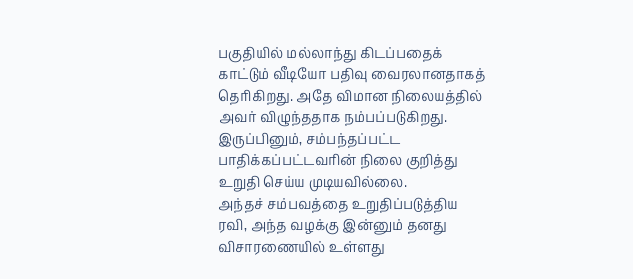பகுதியில் மல்லாந்து கிடப்பதைக் காட்டும் வீடியோ பதிவு வைரலானதாகத் தெரிகிறது. அதே விமான நிலையத்தில் அவர் விழுந்ததாக நம்பப்படுகிறது.
இருப்பினும், சம்பந்தப்பட்ட பாதிக்கப்பட்டவரின் நிலை குறித்து உறுதி செய்ய முடியவில்லை.
அந்தச் சம்பவத்தை உறுதிப்படுத்திய ரவி, அந்த வழக்கு இன்னும் தனது விசாரணையில் உள்ளது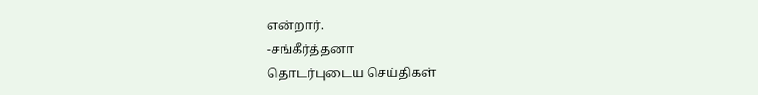என்றார்.
-சங்கீர்த்தனா
தொடர்புடைய செய்திகள்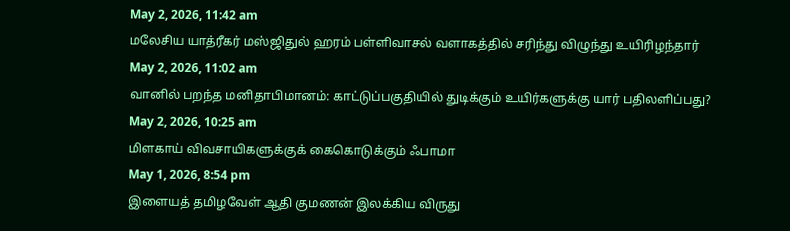May 2, 2026, 11:42 am
மலேசிய யாத்ரீகர் மஸ்ஜிதுல் ஹரம் பள்ளிவாசல் வளாகத்தில் சரிந்து விழுந்து உயிரிழந்தார்
May 2, 2026, 11:02 am
வானில் பறந்த மனிதாபிமானம்: காட்டுப்பகுதியில் துடிக்கும் உயிர்களுக்கு யார் பதிலளிப்பது?
May 2, 2026, 10:25 am
மிளகாய் விவசாயிகளுக்குக் கைகொடுக்கும் ஃபாமா
May 1, 2026, 8:54 pm
இளையத் தமிழவேள் ஆதி குமணன் இலக்கிய விருது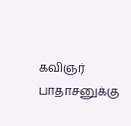கவிஞர் பாதாசனுக்கு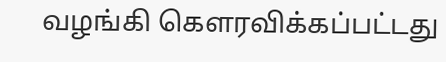வழங்கி கௌரவிக்கப்பட்டது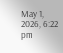May 1, 2026, 6:22 pm